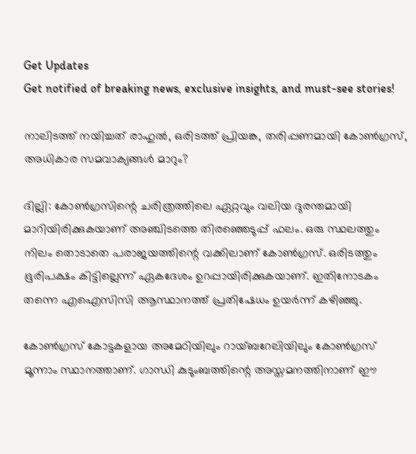Get Updates
Get notified of breaking news, exclusive insights, and must-see stories!

നാലിടത്ത് നയിച്ചത് രാഹുല്‍, ഒരിടത്ത് പ്രിയങ്ക, തരിപ്പണമായി കോണ്‍ഗ്രസ്, അധികാര സമവാക്യങ്ങള്‍ മാറും?

ദില്ലി: കോണ്‍ഗ്രസിന്റെ ചരിത്രത്തിലെ ഏറ്റവും വലിയ ദുരന്തമായി മാറിയിരിക്കുകയാണ് അഞ്ചിടത്തെ തിരഞ്ഞെടുപ്പ് ഫലം. ഒരു സ്ഥലത്തും നിലം തൊടാതെ പരാജയത്തിന്റെ വക്കിലാണ് കോണ്‍ഗ്രസ്. ഒരിടത്തും ഭൂരിപക്ഷം കിട്ടില്ലെന്ന് ഏകദേശം ഉറപ്പായിരിക്കുകയാണ്. ഇതിനോടകം തന്നെ എഐസിസി ആസ്ഥാനത്ത് പ്രതിഷേധം ഉയര്‍ന്ന് കഴിഞ്ഞു.

കോണ്‍ഗ്രസ് കോട്ടകളായ അമേഠിയിലും റായ്ബറേലിയിലും കോണ്‍ഗ്രസ് മൂന്നാം സ്ഥാനത്താണ്. ഗാന്ധി കുടുംബത്തിന്റെ അസ്തമനത്തിനാണ് ഈ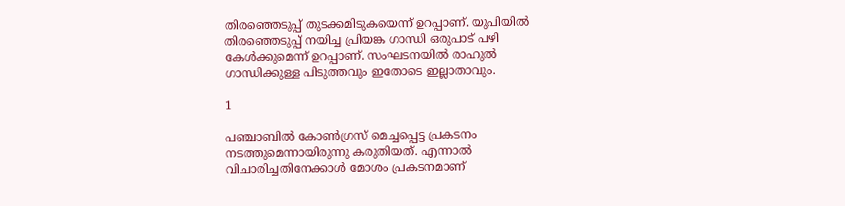തിരഞ്ഞെടുപ്പ് തുടക്കമിടുകയെന്ന് ഉറപ്പാണ്. യുപിയില്‍ തിരഞ്ഞെടുപ്പ് നയിച്ച പ്രിയങ്ക ഗാന്ധി ഒരുപാട് പഴി കേള്‍ക്കുമെന്ന് ഉറപ്പാണ്. സംഘടനയില്‍ രാഹുല്‍ ഗാന്ധിക്കുള്ള പിടുത്തവും ഇതോടെ ഇല്ലാതാവും.

1

പഞ്ചാബില്‍ കോണ്‍ഗ്രസ് മെച്ചപ്പെട്ട പ്രകടനം നടത്തുമെന്നായിരുന്നു കരുതിയത്. എന്നാല്‍ വിചാരിച്ചതിനേക്കാള്‍ മോശം പ്രകടനമാണ്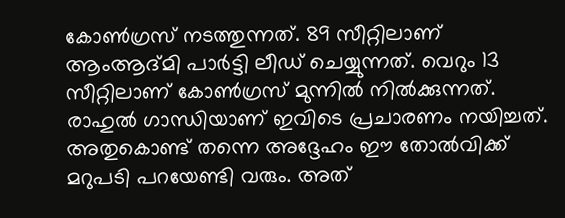കോണ്‍ഗ്രസ് നടത്തുന്നത്. 89 സീറ്റിലാണ് ആംആദ്മി പാര്‍ട്ടി ലീഡ് ചെയ്യുന്നത്. വെറും 13 സീറ്റിലാണ് കോണ്‍ഗ്രസ് മുന്നില്‍ നില്‍ക്കുന്നത്. രാഹുല്‍ ഗാന്ധിയാണ് ഇവിടെ പ്രചാരണം നയിച്ചത്. അതുകൊണ്ട് തന്നെ അദ്ദേഹം ഈ തോല്‍വിക്ക് മറുപടി പറയേണ്ടി വരും. അത്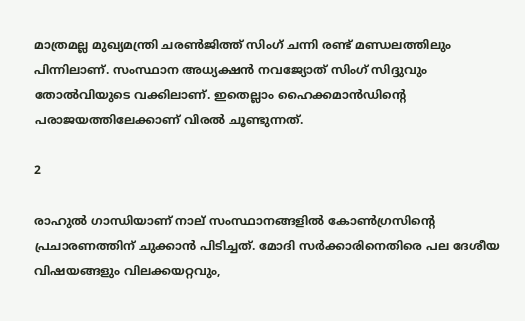മാത്രമല്ല മുഖ്യമന്ത്രി ചരണ്‍ജിത്ത് സിംഗ് ചന്നി രണ്ട് മണ്ഡലത്തിലും പിന്നിലാണ്. സംസ്ഥാന അധ്യക്ഷന്‍ നവജ്യോത് സിംഗ് സിദ്ദുവും തോല്‍വിയുടെ വക്കിലാണ്. ഇതെല്ലാം ഹൈക്കമാന്‍ഡിന്റെ പരാജയത്തിലേക്കാണ് വിരല്‍ ചൂണ്ടുന്നത്.

2

രാഹുല്‍ ഗാന്ധിയാണ് നാല് സംസ്ഥാനങ്ങളില്‍ കോണ്‍ഗ്രസിന്റെ പ്രചാരണത്തിന് ചുക്കാന്‍ പിടിച്ചത്. മോദി സര്‍ക്കാരിനെതിരെ പല ദേശീയ വിഷയങ്ങളും വിലക്കയറ്റവും,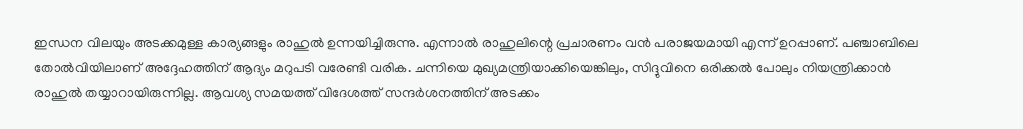ഇന്ധന വിലയും അടക്കമുള്ള കാര്യങ്ങളും രാഹുല്‍ ഉന്നയിച്ചിരുന്നു. എന്നാല്‍ രാഹുലിന്റെ പ്രചാരണം വന്‍ പരാജയമായി എന്ന് ഉറപ്പാണ്. പഞ്ചാബിലെ തോല്‍വിയിലാണ് അദ്ദേഹത്തിന് ആദ്യം മറുപടി വരേണ്ടി വരിക. ചന്നിയെ മുഖ്യമന്ത്രിയാക്കിയെങ്കിലും, സിദ്ദുവിനെ ഒരിക്കല്‍ പോലും നിയന്ത്രിക്കാന്‍ രാഹുല്‍ തയ്യാറായിരുന്നില്ല. ആവശ്യ സമയത്ത് വിദേശത്ത് സന്ദര്‍ശനത്തിന് അടക്കം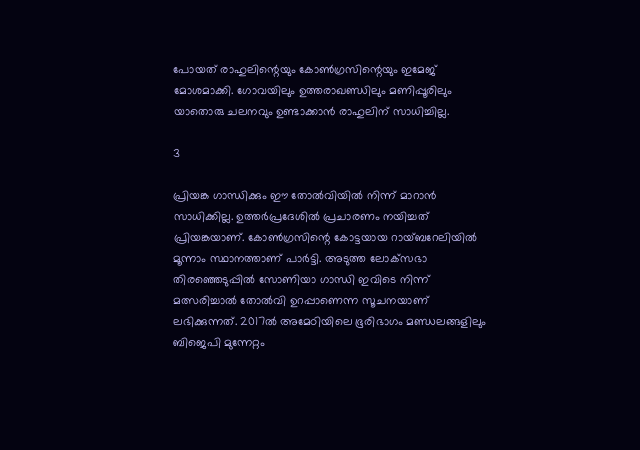പോയത് രാഹുലിന്റെയും കോണ്‍ഗ്രസിന്റെയും ഇമേജ് മോശമാക്കി. ഗോവയിലും ഉത്തരാഖണ്ഡിലും മണിപ്പൂരിലും യാതൊരു ചലനവും ഉണ്ടാക്കാന്‍ രാഹുലിന് സാധിച്ചില്ല.

3

പ്രിയങ്ക ഗാന്ധിക്കും ഈ തോല്‍വിയില്‍ നിന്ന് മാറാന്‍ സാധിക്കില്ല. ഉത്തര്‍പ്രദേശില്‍ പ്രചാരണം നയിച്ചത് പ്രിയങ്കയാണ്. കോണ്‍ഗ്രസിന്റെ കോട്ടയായ റായ്ബറേലിയില്‍ മൂന്നാം സ്ഥാനത്താണ് പാര്‍ട്ടി. അടുത്ത ലോക്‌സഭാ തിരഞ്ഞെടുപ്പില്‍ സോണിയാ ഗാന്ധി ഇവിടെ നിന്ന് മത്സരിച്ചാല്‍ തോല്‍വി ഉറപ്പാണെന്ന സൂചനയാണ് ലഭിക്കുന്നത്. 2017ല്‍ അമേഠിയിലെ ഭൂരിഭാഗം മണ്ഡലങ്ങളിലും ബിജെപി മുന്നേറ്റം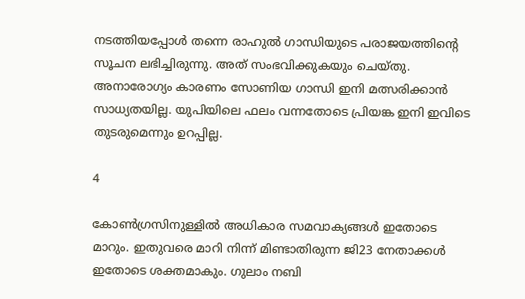നടത്തിയപ്പോള്‍ തന്നെ രാഹുല്‍ ഗാന്ധിയുടെ പരാജയത്തിന്റെ സൂചന ലഭിച്ചിരുന്നു. അത് സംഭവിക്കുകയും ചെയ്തു. അനാരോഗ്യം കാരണം സോണിയ ഗാന്ധി ഇനി മത്സരിക്കാന്‍ സാധ്യതയില്ല. യുപിയിലെ ഫലം വന്നതോടെ പ്രിയങ്ക ഇനി ഇവിടെ തുടരുമെന്നും ഉറപ്പില്ല.

4

കോണ്‍ഗ്രസിനുള്ളില്‍ അധികാര സമവാക്യങ്ങള്‍ ഇതോടെ മാറും. ഇതുവരെ മാറി നിന്ന് മിണ്ടാതിരുന്ന ജി23 നേതാക്കള്‍ ഇതോടെ ശക്തമാകും. ഗുലാം നബി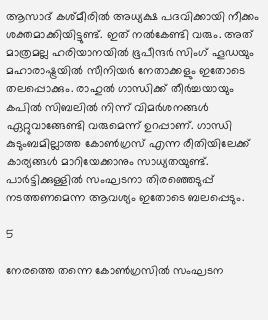ആസാദ് കശ്മീരില്‍ അധ്യക്ഷ പദവിക്കായി നീക്കം ശക്തമാക്കിയിട്ടുണ്ട്. ഇത് നല്‍കേണ്ടി വരും. അത് മാത്രമല്ല ഹരിയാനയില്‍ ഭൂപീന്ദര്‍ സിംഗ് ഹൂഡയും മഹാരാഷ്ട്രയില്‍ സീനിയര്‍ നേതാക്കളും ഇതോടെ തലപ്പൊക്കും. രാഹുല്‍ ഗാന്ധിക്ക് തീര്‍ച്ചയായും കപില്‍ സിബലില്‍ നിന്ന് വിമര്‍ശനങ്ങള്‍ ഏറ്റുവാങ്ങേണ്ടി വരുമെന്ന് ഉറപ്പാണ്. ഗാന്ധി കുടുംബമില്ലാത്ത കോണ്‍ഗ്രസ് എന്ന രീതിയിലേക്ക് കാര്യങ്ങള്‍ മാറിയേക്കാനും സാധ്യതയുണ്ട്. പാര്‍ട്ടിക്കുള്ളില്‍ സംഘടനാ തിരഞ്ഞെടുപ്പ് നടത്തണമെന്ന ആവശ്യം ഇതോടെ ബലപ്പെടും.

5

നേരത്തെ തന്നെ കോണ്‍ഗ്രസില്‍ സംഘടന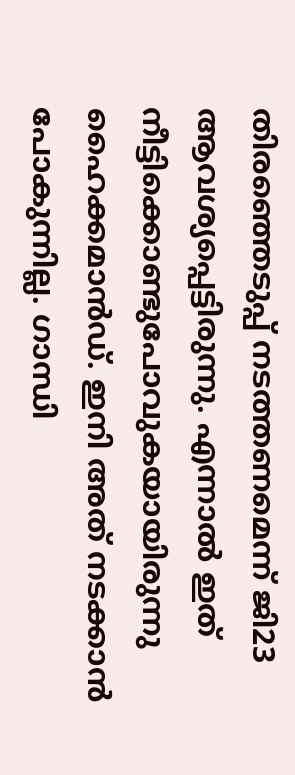തിരഞ്ഞെടുപ്പ് നടത്തണമെന്ന് ജി23 ആവശ്യപ്പെട്ടിരുന്നു. എന്നാല്‍ ഇത് നീട്ടിക്കൊണ്ടുപോവുകയായിരുന്നു ഹൈക്കമാന്‍ഡ്. ഇനി അത് നടക്കാന്‍ പോകുന്നില്ല. ഗാന്ധി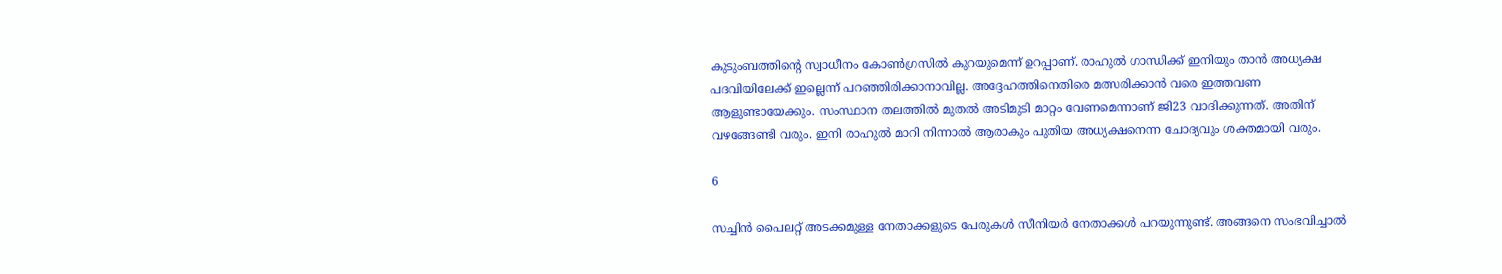കുടുംബത്തിന്റെ സ്വാധീനം കോണ്‍ഗ്രസില്‍ കുറയുമെന്ന് ഉറപ്പാണ്. രാഹുല്‍ ഗാന്ധിക്ക് ഇനിയും താന്‍ അധ്യക്ഷ പദവിയിലേക്ക് ഇല്ലെന്ന് പറഞ്ഞിരിക്കാനാവില്ല. അദ്ദേഹത്തിനെതിരെ മത്സരിക്കാന്‍ വരെ ഇത്തവണ ആളുണ്ടായേക്കും. സംസ്ഥാന തലത്തില്‍ മുതല്‍ അടിമുടി മാറ്റം വേണമെന്നാണ് ജി23 വാദിക്കുന്നത്. അതിന് വഴങ്ങേണ്ടി വരും. ഇനി രാഹുല്‍ മാറി നിന്നാല്‍ ആരാകും പുതിയ അധ്യക്ഷനെന്ന ചോദ്യവും ശക്തമായി വരും.

6

സച്ചിന്‍ പൈലറ്റ് അടക്കമുള്ള നേതാക്കളുടെ പേരുകള്‍ സീനിയര്‍ നേതാക്കള്‍ പറയുന്നുണ്ട്. അങ്ങനെ സംഭവിച്ചാല്‍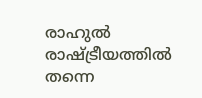രാഹുല്‍ രാഷ്ട്രീയത്തില്‍ തന്നെ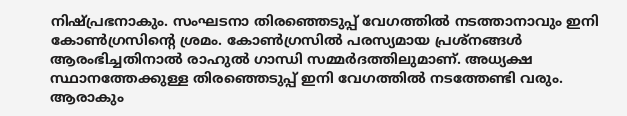നിഷ്പ്രഭനാകും. സംഘടനാ തിരഞ്ഞെടുപ്പ് വേഗത്തില്‍ നടത്താനാവും ഇനി കോണ്‍ഗ്രസിന്റെ ശ്രമം. കോണ്‍ഗ്രസില്‍ പരസ്യമായ പ്രശ്‌നങ്ങള്‍ ആരംഭിച്ചതിനാല്‍ രാഹുല്‍ ഗാന്ധി സമ്മര്‍ദത്തിലുമാണ്. അധ്യക്ഷ സ്ഥാനത്തേക്കുള്ള തിരഞ്ഞെടുപ്പ് ഇനി വേഗത്തില്‍ നടത്തേണ്ടി വരും. ആരാകും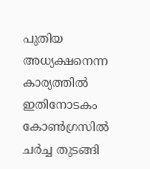പുതിയ അധ്യക്ഷനെന്ന കാര്യത്തില്‍ ഇതിനോടകം കോണ്‍ഗ്രസില്‍ ചര്‍ച്ച തുടങ്ങി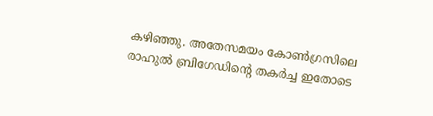കഴിഞ്ഞു. അതേസമയം കോണ്‍ഗ്രസിലെ രാഹുല്‍ ബ്രിഗേഡിന്റെ തകര്‍ച്ച ഇതോടെ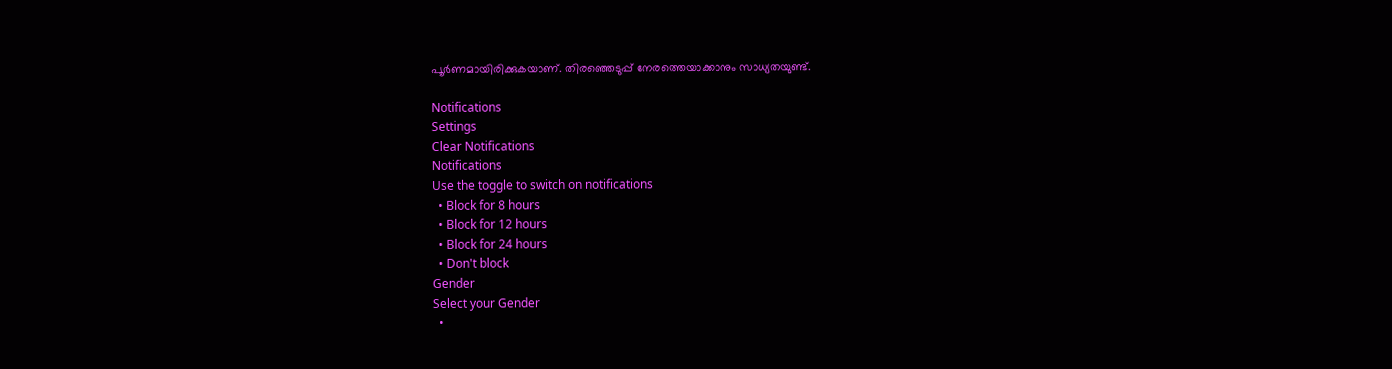പൂര്‍ണമായിരിക്കുകയാണ്. തിരഞ്ഞെടുപ്പ് നേരത്തെയാക്കാനും സാധ്യതയുണ്ട്.

Notifications
Settings
Clear Notifications
Notifications
Use the toggle to switch on notifications
  • Block for 8 hours
  • Block for 12 hours
  • Block for 24 hours
  • Don't block
Gender
Select your Gender
  •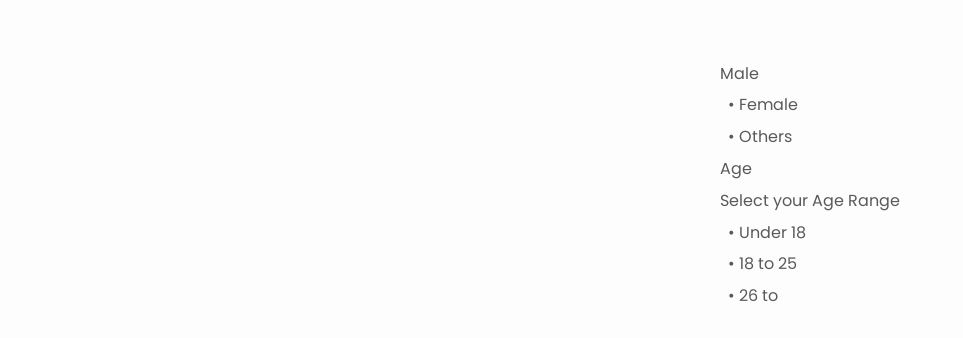Male
  • Female
  • Others
Age
Select your Age Range
  • Under 18
  • 18 to 25
  • 26 to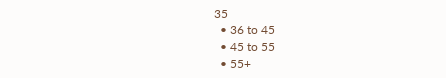35
  • 36 to 45
  • 45 to 55
  • 55+